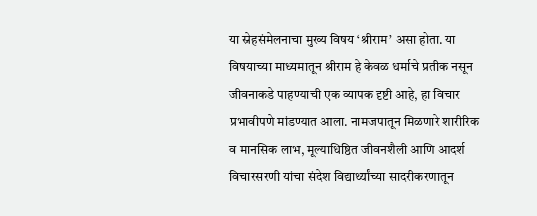या स्नेहसंमेलनाचा मुख्य विषय ‘श्रीराम’ असा होता. या विषयाच्या माध्यमातून श्रीराम हे केवळ धर्माचे प्रतीक नसून जीवनाकडे पाहण्याची एक व्यापक दृष्टी आहे, हा विचार प्रभावीपणे मांडण्यात आला. नामजपातून मिळणारे शारीरिक व मानसिक लाभ, मूल्याधिष्ठित जीवनशैली आणि आदर्श विचारसरणी यांचा संदेश विद्यार्थ्यांच्या सादरीकरणातून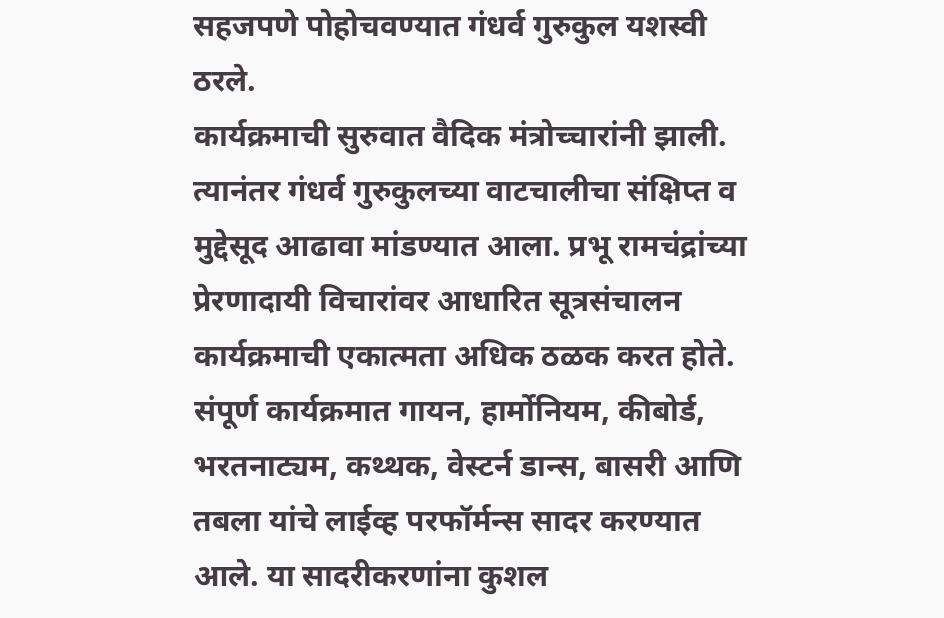सहजपणे पोहोचवण्यात गंधर्व गुरुकुल यशस्वी ठरले.
कार्यक्रमाची सुरुवात वैदिक मंत्रोच्चारांनी झाली. त्यानंतर गंधर्व गुरुकुलच्या वाटचालीचा संक्षिप्त व मुद्देसूद आढावा मांडण्यात आला. प्रभू रामचंद्रांच्या प्रेरणादायी विचारांवर आधारित सूत्रसंचालन कार्यक्रमाची एकात्मता अधिक ठळक करत होते. संपूर्ण कार्यक्रमात गायन, हार्मोनियम, कीबोर्ड, भरतनाट्यम, कथ्थक, वेस्टर्न डान्स, बासरी आणि तबला यांचे लाईव्ह परफॉर्मन्स सादर करण्यात आले. या सादरीकरणांना कुशल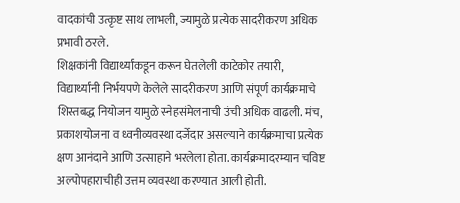वादकांची उत्कृष्ट साथ लाभली, ज्यामुळे प्रत्येक सादरीकरण अधिक प्रभावी ठरले.
शिक्षकांनी विद्यार्थ्यांकडून करून घेतलेली काटेकोर तयारी, विद्यार्थ्यांनी निर्भयपणे केलेले सादरीकरण आणि संपूर्ण कार्यक्रमाचे शिस्तबद्ध नियोजन यामुळे स्नेहसंमेलनाची उंची अधिक वाढली. मंच, प्रकाशयोजना व ध्वनीव्यवस्था दर्जेदार असल्याने कार्यक्रमाचा प्रत्येक क्षण आनंदाने आणि उत्साहाने भरलेला होता. कार्यक्रमादरम्यान चविष्ट अल्पोपहाराचीही उत्तम व्यवस्था करण्यात आली होती.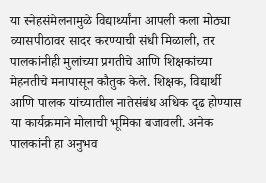या स्नेहसंमेलनामुळे विद्यार्थ्यांना आपली कला मोठ्या व्यासपीठावर सादर करण्याची संधी मिळाली, तर पालकांनीही मुलांच्या प्रगतीचे आणि शिक्षकांच्या मेहनतीचे मनापासून कौतुक केले. शिक्षक, विद्यार्थी आणि पालक यांच्यातील नातेसंबंध अधिक दृढ होण्यास या कार्यक्रमाने मोलाची भूमिका बजावली. अनेक पालकांनी हा अनुभव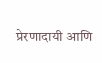प्रेरणादायी आणि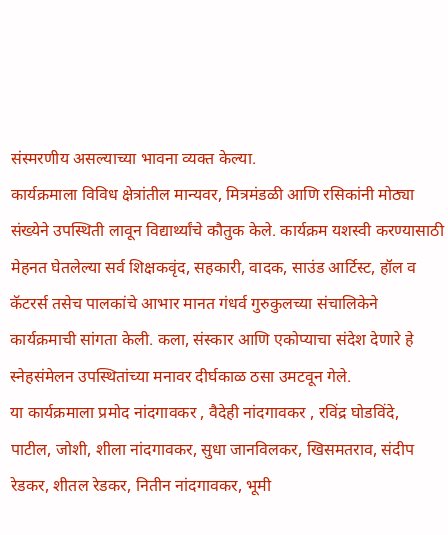संस्मरणीय असल्याच्या भावना व्यक्त केल्या.
कार्यक्रमाला विविध क्षेत्रांतील मान्यवर, मित्रमंडळी आणि रसिकांनी मोठ्या संख्येने उपस्थिती लावून विद्यार्थ्यांचे कौतुक केले. कार्यक्रम यशस्वी करण्यासाठी मेहनत घेतलेल्या सर्व शिक्षकवृंद, सहकारी, वादक, साउंड आर्टिस्ट, हॉल व कॅटरर्स तसेच पालकांचे आभार मानत गंधर्व गुरुकुलच्या संचालिकेने कार्यक्रमाची सांगता केली. कला, संस्कार आणि एकोप्याचा संदेश देणारे हे स्नेहसंमेलन उपस्थितांच्या मनावर दीर्घकाळ ठसा उमटवून गेले.
या कार्यक्रमाला प्रमोद नांदगावकर , वैदेही नांदगावकर , रविंद्र घोडविंदे, पाटील, जोशी, शीला नांदगावकर, सुधा जानविलकर, खिसमतराव, संदीप रेडकर, शीतल रेडकर, नितीन नांदगावकर, भूमी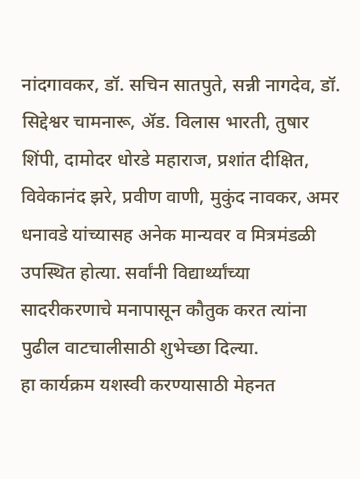नांदगावकर, डॉ. सचिन सातपुते, सन्नी नागदेव, डॉ. सिद्देश्वर चामनारू, ॲड. विलास भारती, तुषार शिंपी, दामोदर धोरडे महाराज, प्रशांत दीक्षित, विवेकानंद झरे, प्रवीण वाणी, मुकुंद नावकर, अमर धनावडे यांच्यासह अनेक मान्यवर व मित्रमंडळी उपस्थित होत्या. सर्वांनी विद्यार्थ्यांच्या सादरीकरणाचे मनापासून कौतुक करत त्यांना पुढील वाटचालीसाठी शुभेच्छा दिल्या.
हा कार्यक्रम यशस्वी करण्यासाठी मेहनत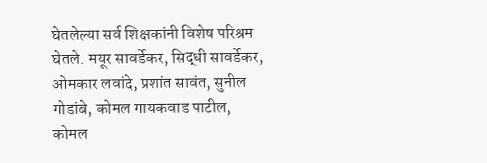घेतलेल्या सर्व शिक्षकांनी विशेष परिश्रम घेतले. मयूर सावर्डेकर, सिद्धी सावर्डेकर, ओमकार लवांदे, प्रशांत सावंत, सुनील गोडांबे, कोमल गायकवाड पाटील, कोमल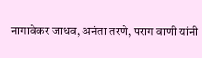नागावेकर जाधव, अनंता तरणे, पराग वाणी यांनी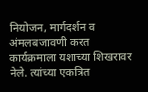नियोजन, मार्गदर्शन व अंमलबजावणी करत कार्यक्रमाला यशाच्या शिखरावर नेले. त्यांच्या एकत्रित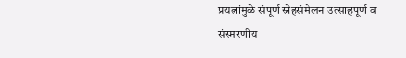प्रयत्नांमुळे संपूर्ण स्नेहसंमेलन उत्साहपूर्ण व संस्मरणीय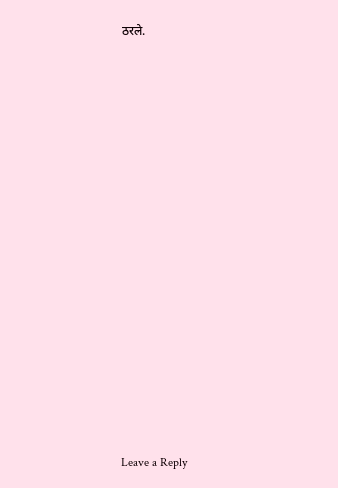ठरले.
















Leave a Reply